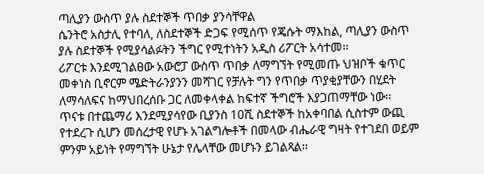ጣሊያን ውስጥ ያሉ ስደተኞች ጥበቃ ያንሳቸዋል
ሴንትሮ አስታሊ የተባለ, ለስደተኞች ድጋፍ የሚሰጥ የጄሱት ማእከል, ጣሊያን ውስጥ ያሉ ስደተኞች የሚያሳልፉትን ችግር የሚተነትን አዲስ ሪፖርት አሳተመ፡፡
ሪፖርቱ እንደሚገልፀው አውሮፓ ውስጥ ጥበቃ ለማግኘት የሚመጡ ህዝቦች ቁጥር መቀነስ ቢኖርም ሜድትራንያንን መሻገር የቻሉት ግን የጥበቃ ጥያቂያቸውን በሂደት ለማሳለፍና ከማህበረሰቡ ጋር ለመቀላቀል ከፍተኛ ችግሮች እያጋጠማቸው ነው፡፡
ጥናቱ በተጨማሪ እንደሚያሳየው ቢያንስ 10ሺ ስደተኞች ከአቀባበል ሲስተም ውጪ የተደረጉ ሲሆን መሰረታዊ የሆኑ አገልግሎቶች በመላው ብሔራዊ ግዛት የተገደበ ወይም ምንም አይነት የማግኘት ሁኔታ የሌላቸው መሆኑን ይገልጻል፡፡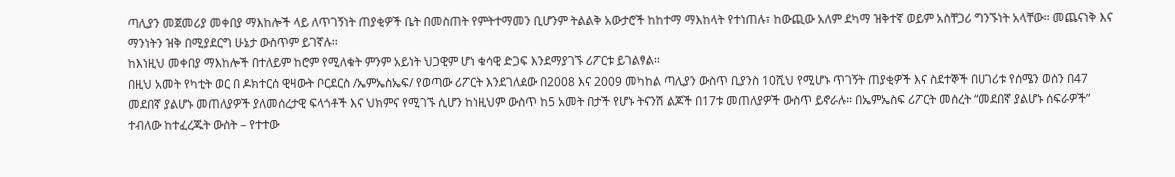ጣሊያን መጀመሪያ መቀበያ ማእከሎች ላይ ለጥገኝነት ጠያቂዎች ቤት በመስጠት የምትተማመን ቢሆንም ትልልቅ አውታሮች ከከተማ ማእከላት የተነጠሉ፣ ከውጪው አለም ደካማ ዝቅተኛ ወይም አስቸጋሪ ግንኙነት አላቸው፡፡ መጨናነቅ እና ማንነትን ዝቅ በሚያደርግ ሁኔታ ውስጥም ይገኛሉ፡፡
ከእነዚህ መቀበያ ማእከሎች በተለይም ከሮም የሚለቁት ምንም አይነት ህጋዊም ሆነ ቁሳዊ ድጋፍ እንደማያገኙ ሪፖርቱ ይገልፃል፡፡
በዚህ አመት የካቲት ወር በ ዶክተርሰ ዊዛውት ቦርደርስ /ኤምኤስኤፍ/ የወጣው ሪፖርት እንደገለዸው በ2008 እና 2009 መካከል ጣሊያን ውስጥ ቢያንስ 10ሺህ የሚሆኑ ጥገኝት ጠያቂዎች እና ስደተኞች በሀገሪቱ የሰሜን ወሰን በ47 መደበኛ ያልሆኑ መጠለያዎች ያለመሰረታዊ ፍላጎቶች እና ህክምና የሚገኙ ሲሆን ከነዚህም ውስጥ ከ5 አመት በታች የሆኑ ትናንሽ ልጆች በ17ቱ መጠለያዎች ውስጥ ይኖራሉ፡፡ በኤምኤስፍ ሪፖርት መሰረት “መደበኛ ያልሆኑ ሰፍራዎች” ተብለው ከተፈረጁት ውስት – የተተው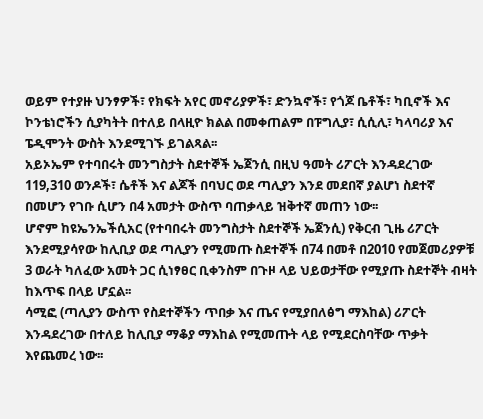ወይም የተያዙ ህንፃዎች፣ የክፍት አየር መኖሪያዎች፣ ድንኳኖች፣ የጎጆ ቤቶች፣ ካቢኖች እና ኮንቴነሮችን ሲያካትት በተለይ በላዚዮ ክልል በመቀጠልም በፑግሊያ፣ ሲሲሊ፣ ካላባሪያ እና ፔዲሞንት ውስት እንደሚገኙ ይገልጻል፡፡
አይኦኤም የተባበሩት መንግስታት ስደተኞች ኤጀንሲ በዚህ ዓመት ሪፖርት እንዳደረገው 119,310 ወንዶች፣ ሴቶች እና ልጆች በባህር ወደ ጣሊያን እንደ መደበኛ ያልሆነ ስደተኛ በመሆን የገቡ ሲሆን በ4 አመታት ውስጥ ባጠቃላይ ዝቅተኛ መጠን ነው፡፡
ሆኖም ከዩኤንኤችሲአር (የተባበሩት መንግስታት ስደተኞች ኤጀንሲ) የቅርብ ጊዜ ሪፖርት እንደሚያሳየው ከሊቢያ ወደ ጣሊያን የሚመጡ ስደተኞች በ74 በመቶ በ2010 የመጀመሪያዎቹ 3 ወራት ካለፈው አመት ጋር ሲነፃፀር ቢቀንስም በጉዞ ላይ ህይወታቸው የሚያጡ ስደተኞት ብዛት ከእጥፍ በላይ ሆኗል፡፡
ሳሚፎ (ጣሊያን ውስጥ የስደተኞችን ጥበቃ እና ጤና የሚያበለፅግ ማእከል) ሪፖርት እንዳደረገው በተለይ ከሊቢያ ማቆያ ማእከል የሚመጡት ላይ የሚደርስባቸው ጥቃት እየጨመረ ነው፡፡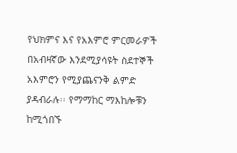የህክምና እና የአእምሮ ምርመራዎች በአብዛኛው እንደሚያሳዩት ስደተኞች አእምሮን የሚያጨናንቅ ልምድ ያዳብራሉ፡፡ የማማከር ማእከሎቹን ከሚጎበኙ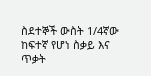ስደተኞች ውስት 1/4ኛው ከፍተኛ የሆነ ስቃይ እና ጥቃት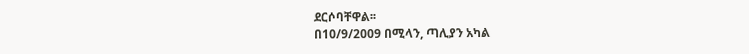ደርሶባቸዋል፡፡
በ10/9/2009 በሚላን, ጣሊያን አካል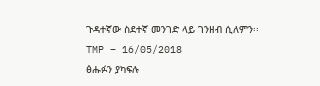ጉዳተኛው ስደተኛ መንገድ ላይ ገንዘብ ሲለምን፡፡
TMP – 16/05/2018
ፅሑፉን ያካፍሉ